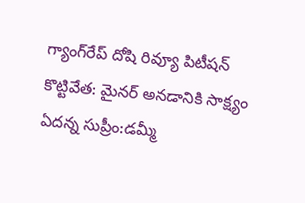గ్యాంగ్‌రేప్ దోషి రివ్యూ పిటీషన్‌ కొట్టివేత: మైనర్ అనడానికి సాక్ష్యం ఏదన్న సుప్రీం:డమ్మీ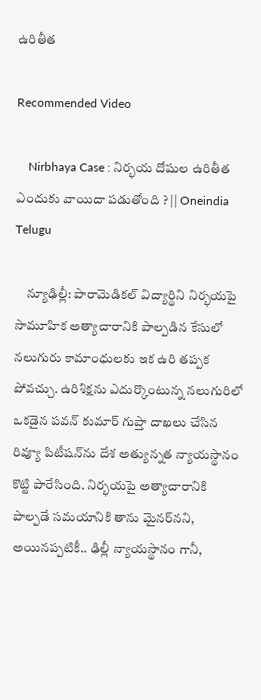ఉరితీత

Recommended Video

    Nirbhaya Case : నిర్భయ దోషుల ఉరితీత ఎందుకు వాయిదా పడుతోంది ? || Oneindia Telugu

    న్యూఢిల్లీ: పారామెడికల్ విద్యార్థిని నిర్భయపై సామూహిక అత్యాచారానికి పాల్పడిన కేసులో నలుగురు కామాంధులకు ఇక ఉరి తప్పక పోవచ్చు. ఉరిశిక్షను ఎదుర్కొంటున్న నలుగురిలో ఒకడైన పవన్ కుమార్ గుప్తా దాఖలు చేసిన రివ్యూ పిటీషన్‌ను దేశ అత్యున్నత న్యాయస్థానం కొట్టి పారేసింది. నిర్భయపై అత్యాచారానికి పాల్పడే సమయానికి తాను మైనర్‌నని, అయినప్పటికీ.. ఢిల్లీ న్యాయస్థానం గానీ,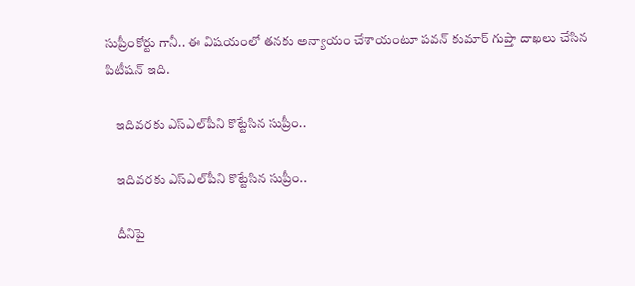సుప్రీంకోర్టు గానీ.. ఈ విషయంలో తనకు అన్యాయం చేశాయంటూ పవన్ కుమార్ గుప్తా దాఖలు చేసిన పిటీషన్ ఇది.

    ఇదివరకు ఎస్ఎల్‌పీని కొట్టేసిన సుప్రీం..

    ఇదివరకు ఎస్ఎల్‌పీని కొట్టేసిన సుప్రీం..

    దీనిపై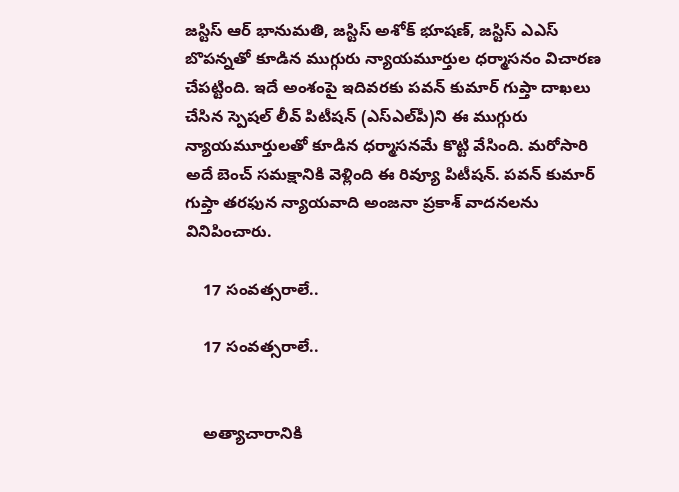జస్టిస్ ఆర్ భానుమతి, జస్టిస్ అశోక్ భూషణ్, జస్టిస్ ఎఎస్ బొపన్నతో కూడిన ముగ్గురు న్యాయమూర్తుల ధర్మాసనం విచారణ చేపట్టింది. ఇదే అంశంపై ఇదివరకు పవన్ కుమార్ గుప్తా దాఖలు చేసిన స్పెషల్ లీవ్ పిటీషన్ (ఎస్ఎల్‌పీ)ని ఈ ముగ్గురు న్యాయమూర్తులతో కూడిన ధర్మాసనమే కొట్టి వేసింది. మరోసారి అదే బెంచ్ సమక్షానికి వెళ్లింది ఈ రివ్యూ పిటీషన్. పవన్ కుమార్ గుప్తా తరఫున న్యాయవాది అంజనా ప్రకాశ్ వాదనలను వినిపించారు.

    17 సంవత్సరాలే..

    17 సంవత్సరాలే..


    అత్యాచారానికి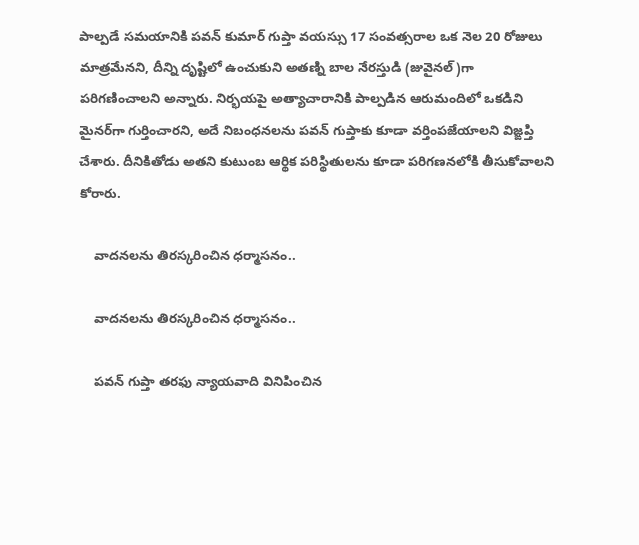పాల్పడే సమయానికి పవన్ కుమార్ గుప్తా వయస్సు 17 సంవత్సరాల ఒక నెల 20 రోజులు మాత్రమేనని, దీన్ని దృష్టిలో ఉంచుకుని అతణ్ని బాల నేరస్తుడి (జువైనల్)గా పరిగణించాలని అన్నారు. నిర్భయపై అత్యాచారానికి పాల్పడిన ఆరుమందిలో ఒకడిని మైనర్‌గా గుర్తించారని, అదే నిబంధనలను పవన్ గుప్తాకు కూడా వర్తింపజేయాలని విజ్ఙప్తి చేశారు. దీనికితోడు అతని కుటుంబ ఆర్థిక పరిస్థితులను కూడా పరిగణనలోకి తీసుకోవాలని కోరారు.

    వాదనలను తిరస్కరించిన ధర్మాసనం..

    వాదనలను తిరస్కరించిన ధర్మాసనం..

    పవన్ గుప్తా తరఫు న్యాయవాది వినిపించిన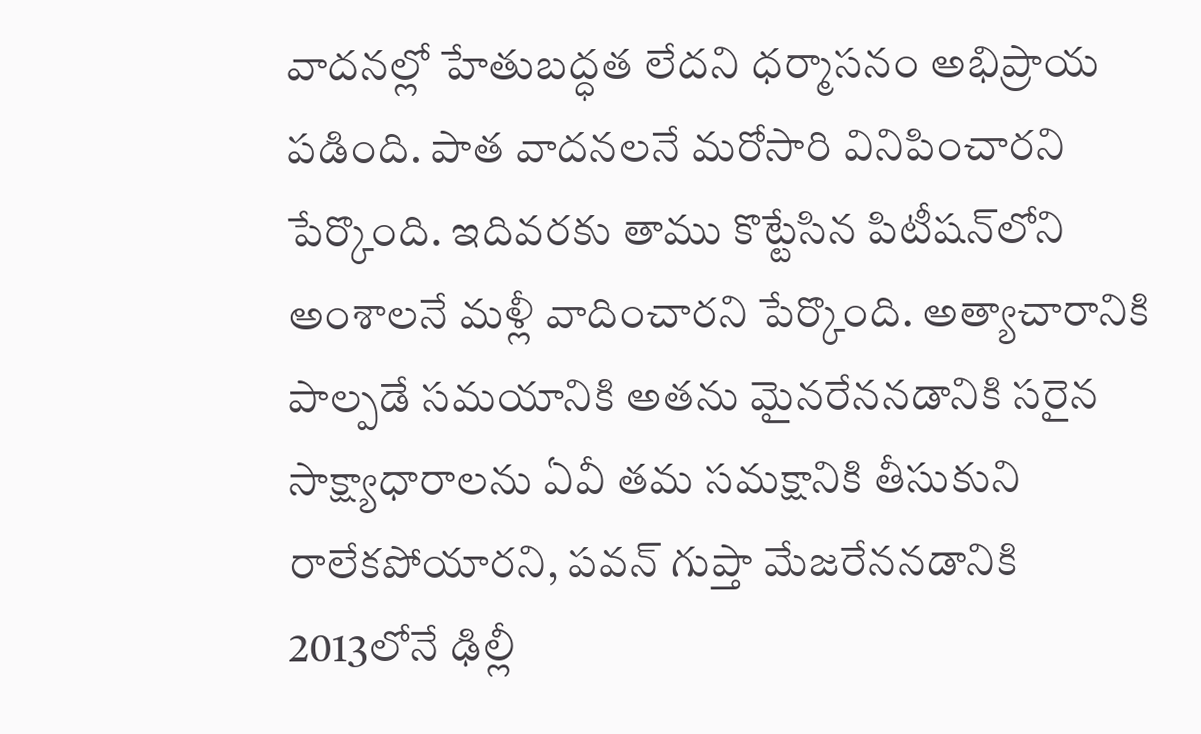వాదనల్లో హేతుబద్ధత లేదని ధర్మాసనం అభిప్రాయ పడింది. పాత వాదనలనే మరోసారి వినిపించారని పేర్కొంది. ఇదివరకు తాము కొట్టేసిన పిటీషన్‌లోని అంశాలనే మళ్లీ వాదించారని పేర్కొంది. అత్యాచారానికి పాల్పడే సమయానికి అతను మైనరేననడానికి సరైన సాక్ష్యాధారాలను ఏవీ తమ సమక్షానికి తీసుకుని రాలేకపోయారని, పవన్ గుప్తా మేజరేననడానికి 2013లోనే ఢిల్లీ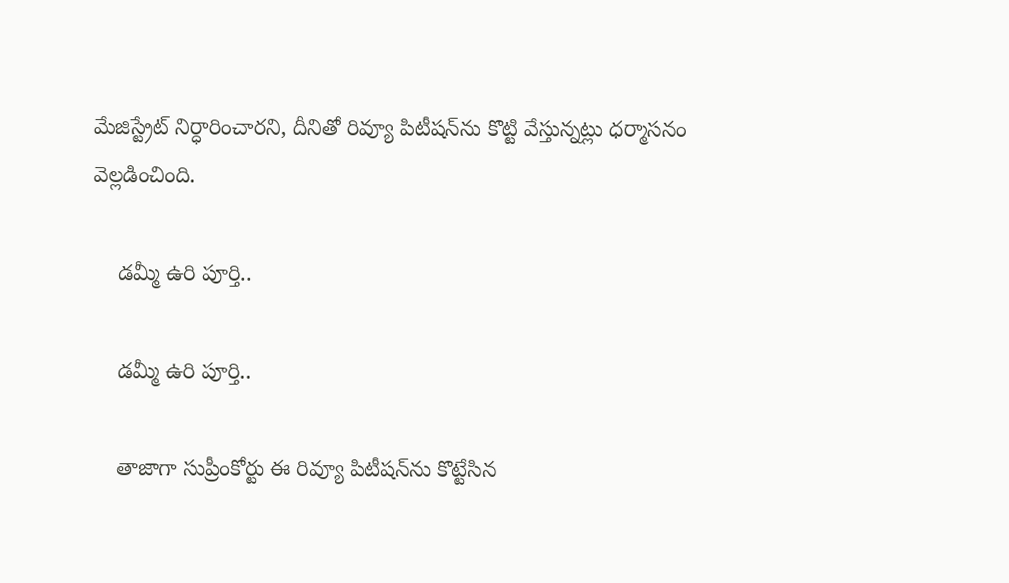మేజిస్ట్రేట్ నిర్ధారించారని, దీనితో రివ్యూ పిటీషన్‌ను కొట్టి వేస్తున్నట్లు ధర్మాసనం వెల్లడించింది.

    డమ్మీ ఉరి పూర్తి..

    డమ్మీ ఉరి పూర్తి..

    తాజాగా సుప్రీంకోర్టు ఈ రివ్యూ పిటీషన్‌ను కొట్టేసిన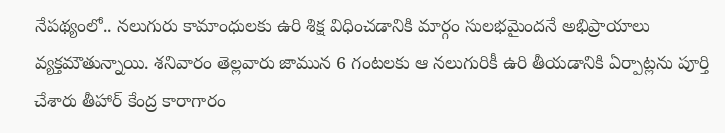నేపథ్యంలో.. నలుగురు కామాంధులకు ఉరి శిక్ష విధించడానికి మార్గం సులభమైందనే అభిప్రాయాలు వ్యక్తమౌతున్నాయి. శనివారం తెల్లవారు జామున 6 గంటలకు ఆ నలుగురికీ ఉరి తీయడానికి ఏర్పాట్లను పూర్తి చేశారు తీహార్ కేంద్ర కారాగారం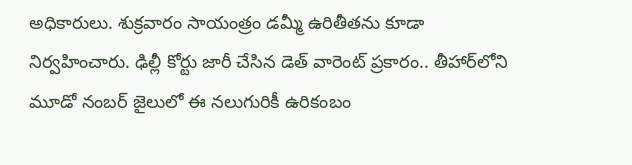అధికారులు. శుక్రవారం సాయంత్రం డమ్మీ ఉరితీతను కూడా నిర్వహించారు. ఢిల్లీ కోర్టు జారీ చేసిన డెత్ వారెంట్ ప్రకారం.. తీహార్‌లోని మూడో నంబర్ జైలులో ఈ నలుగురికీ ఉరికంబం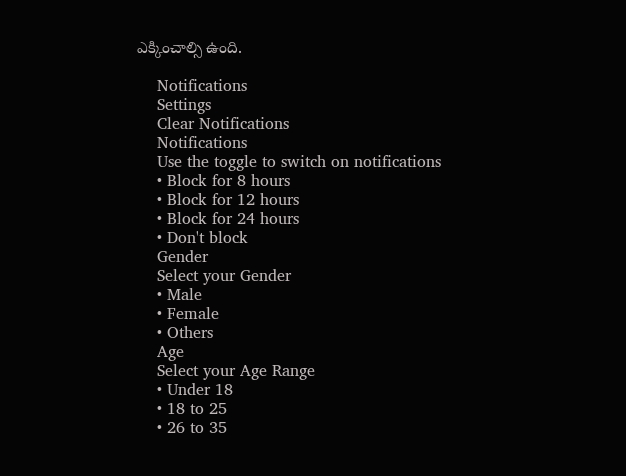ఎక్కించాల్సి ఉంది.

    Notifications
    Settings
    Clear Notifications
    Notifications
    Use the toggle to switch on notifications
    • Block for 8 hours
    • Block for 12 hours
    • Block for 24 hours
    • Don't block
    Gender
    Select your Gender
    • Male
    • Female
    • Others
    Age
    Select your Age Range
    • Under 18
    • 18 to 25
    • 26 to 35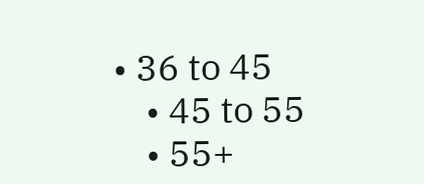• 36 to 45
    • 45 to 55
    • 55+